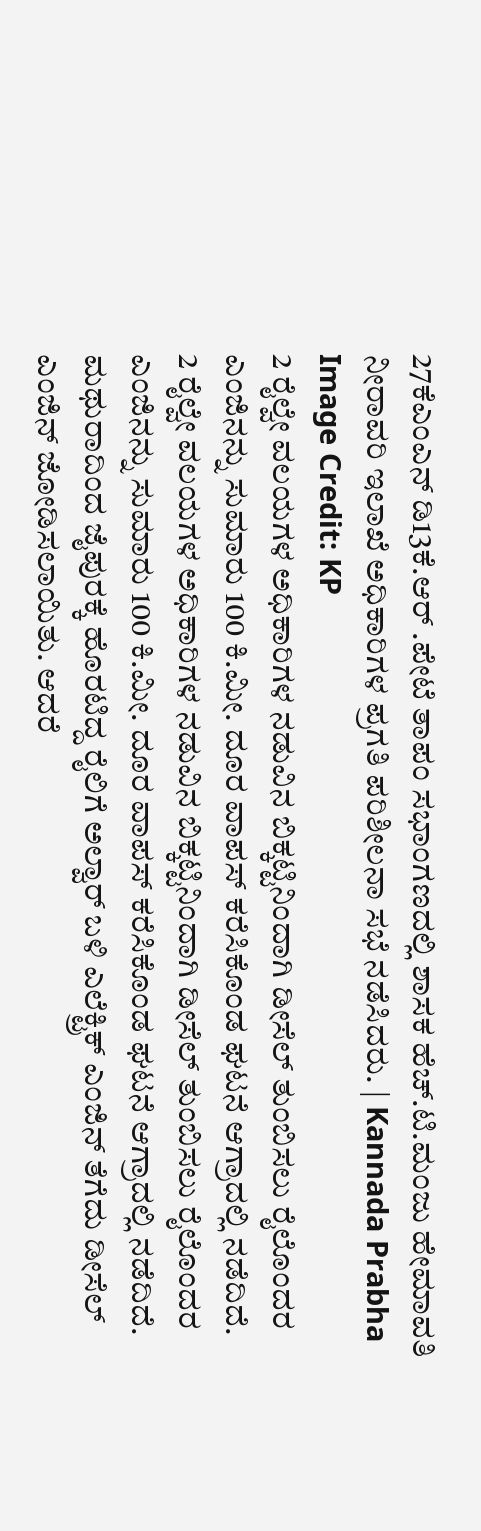27ಕೆಎಂಎನ್ ಡಿ13ಕೆ.ಆರ್ .ಪೇಟೆ ತಾಪಂ ಸಭಾಂಗಣದಲ್ಲಿ ಶಾಸಕ ಹೆಚ್.ಟಿ.ಮಂಜು ಹೇಮಾವತಿ ನೀರಾವರಿ ಇಲಾಖೆ ಅಧಿಕಾರಿಗಳ ಪ್ರಗತಿ ಪರಿಶೀಲನಾ ಸಭೆ ನಡೆಸಿದರು. | Kannada Prabha
Image Credit: KP
2 ರೈಲ್ವೇ ವಲಯಗಳ ಅಧಿಕಾರಿಗಳ ನಡುವಿನ ಬಿಕ್ಕಟ್ಟಿನಿಂದಾಗಿ ಡೀಸೆಲ್ ತುಂಬಿಸಲು ರೈಲೊಂದರ ಎಂಜಿನನ್ನು ಸುಮಾರು 100 ಕಿ.ಮೀ. ದೂರ ವಾಪಸ್ ಕರೆಸಿಕೊಂಡ ಘಟನೆ ಆಗ್ರಾದಲ್ಲಿ ನಡೆದಿದೆ.
2 ರೈಲ್ವೇ ವಲಯಗಳ ಅಧಿಕಾರಿಗಳ ನಡುವಿನ ಬಿಕ್ಕಟ್ಟಿನಿಂದಾಗಿ ಡೀಸೆಲ್ ತುಂಬಿಸಲು ರೈಲೊಂದರ ಎಂಜಿನನ್ನು ಸುಮಾರು 100 ಕಿ.ಮೀ. ದೂರ ವಾಪಸ್ ಕರೆಸಿಕೊಂಡ ಘಟನೆ ಆಗ್ರಾದಲ್ಲಿ ನಡೆದಿದೆ. ಮಥುರಾದಿಂದ ಜೈಪುರಕ್ಕೆ ಹೊರಟಿದ್ದ ರೈಲಿಗೆ ಅಲ್ವಾರ್ ಬಳಿ ಎಲೆಕ್ಟ್ರಿಕ್ ಎಂಜಿನ್ ತೆಗೆದು ಡೀಸೆಲ್ ಎಂಜಿನ್ ಜೋಡಿಸಲಾಯಿತು. ಆದರೆ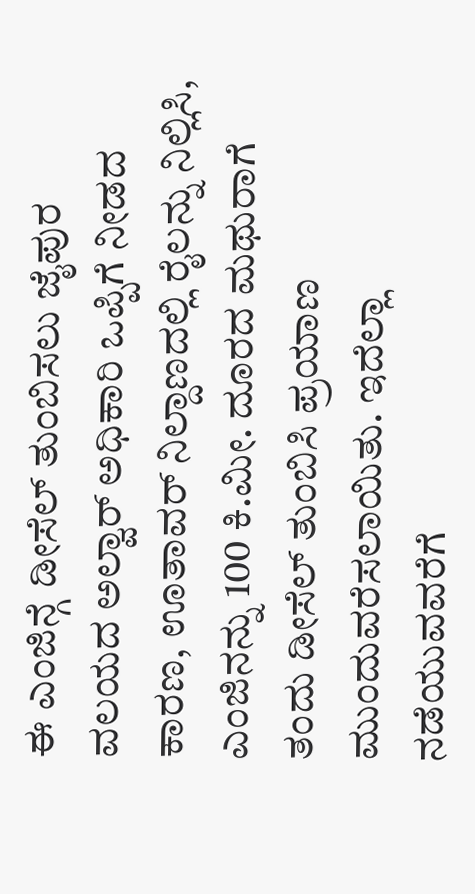ಈ ಎಂಜಿನ್ಗೆ ಡೀಸೆಲ್ ತುಂಬಿಸಲು ಜೈಪುರ ವಲಯದ ಅಲ್ವಾರ್ ಅಧಿಕಾರಿ ಒಪ್ಪಿಗೆ ನೀಡದ ಕಾರಣ, ಊತಾವರ್ ನಿಲ್ದಾಣದಲ್ಲಿ ರೈಲನ್ನು ನಿಲ್ಲಿಸಿ, ಎಂಜಿನನ್ನು 100 ಕಿ.ಮೀ. ದೂರದ ಮಥುರಾಗೆ ತಂದು ಡೀಸೆಲ್ ತುಂಬಿಸಿ ಪ್ರಯಾಣ ಮುಂದುವರೆಸಲಾಯಿತು. ಇದೆಲ್ಲಾ ನಡೆಯುವವರೆಗೆ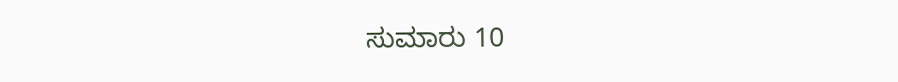ಸುಮಾರು 10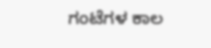ಗಂಟೆಗಳ ಕಾಲ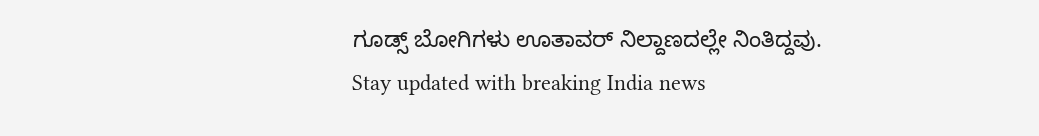ಗೂಡ್ಸ್ ಬೋಗಿಗಳು ಊತಾವರ್ ನಿಲ್ದಾಣದಲ್ಲೇ ನಿಂತಿದ್ದವು.
Stay updated with breaking India news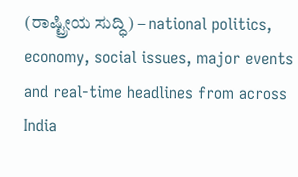(ರಾಷ್ಟ್ರೀಯ ಸುದ್ಧಿ) – national politics, economy, social issues, major events and real‑time headlines from across India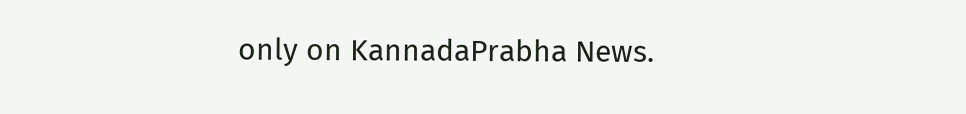only on KannadaPrabha News.